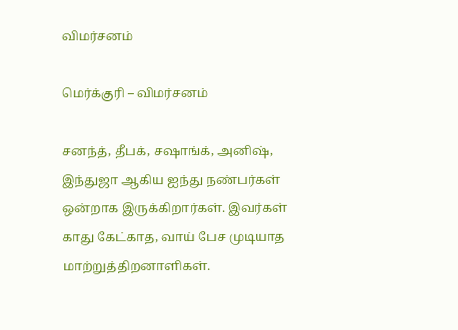விமர்சனம்

மெர்க்குரி – விமர்சனம்

சனந்த், தீபக், சஷாங்க், அனிஷ், இந்துஜா ஆகிய ஐந்து நண்பர்கள் ஒன்றாக இருக்கிறார்கள். இவர்கள் காது கேட்காத, வாய் பேச முடியாத மாற்றுத்திறனாளிகள்.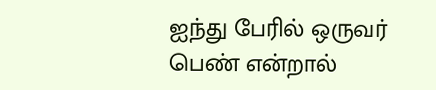ஐந்து பேரில் ஒருவர் பெண் என்றால்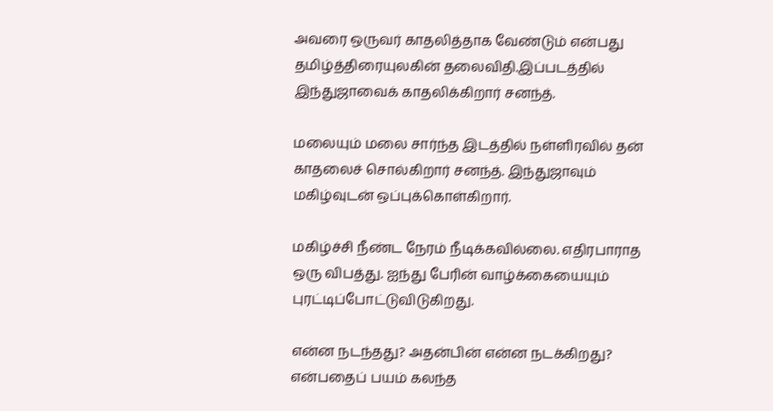அவரை ஒருவர் காதலித்தாக வேண்டும் என்பது தமிழ்த்திரையுலகின் தலைவிதி.இப்படத்தில் இந்துஜாவைக் காதலிக்கிறார் சனந்த்.

மலையும் மலை சார்ந்த இடத்தில் நள்ளிரவில் தன் காதலைச் சொல்கிறார் சனந்த். இந்துஜாவும் மகிழ்வுடன் ஒப்புக்கொள்கிறார்.

மகிழ்ச்சி நீண்ட நேரம் நீடிக்கவில்லை. எதிரபாராத ஒரு விபத்து. ஐந்து பேரின் வாழ்க்கையையும் புரட்டிப்போட்டுவிடுகிறது.

என்ன நடந்தது? அதன்பின் என்ன நடக்கிறது? என்பதைப் பயம் கலந்த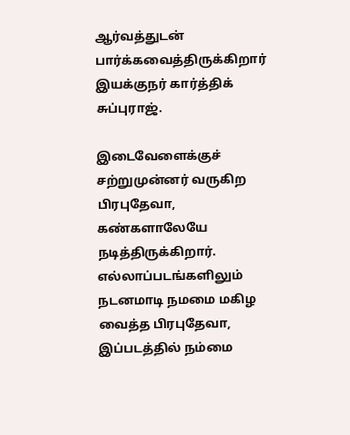ஆர்வத்துடன் பார்க்கவைத்திருக்கிறார் இயக்குநர் கார்த்திக் சுப்புராஜ்.

இடைவேளைக்குச் சற்றுமுன்னர் வருகிற பிரபுதேவா, கண்களாலேயே நடித்திருக்கிறார். எல்லாப்படங்களிலும் நடனமாடி நமமை மகிழ வைத்த பிரபுதேவா, இப்படத்தில் நம்மை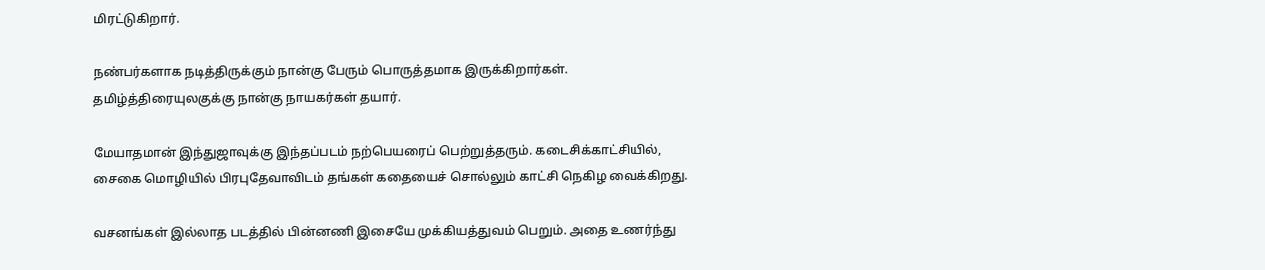மிரட்டுகிறார்.

நண்பர்களாக நடித்திருக்கும் நான்கு பேரும் பொருத்தமாக இருக்கிறார்கள். தமிழ்த்திரையுலகுக்கு நான்கு நாயகர்கள் தயார்.

மேயாதமான் இந்துஜாவுக்கு இந்தப்படம் நற்பெயரைப் பெற்றுத்தரும். கடைசிக்காட்சியில், சைகை மொழியில் பிரபுதேவாவிடம் தங்கள் கதையைச் சொல்லும் காட்சி நெகிழ வைக்கிறது.

வசனங்கள் இல்லாத படத்தில் பின்னணி இசையே முக்கியத்துவம் பெறும். அதை உணர்ந்து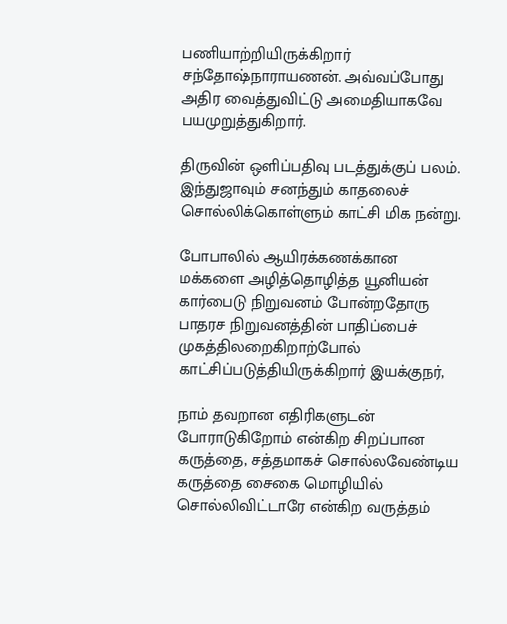பணியாற்றியிருக்கிறார் சந்தோஷ்நாராயணன். அவ்வப்போது அதிர வைத்துவிட்டு அமைதியாகவே பயமுறுத்துகிறார்.

திருவின் ஒளிப்பதிவு படத்துக்குப் பலம். இந்துஜாவும் சனந்தும் காதலைச் சொல்லிக்கொள்ளும் காட்சி மிக நன்று.

போபாலில் ஆயிரக்கணக்கான மக்களை அழித்தொழித்த யூனியன் கார்பைடு நிறுவனம் போன்றதோரு பாதரச நிறுவனத்தின் பாதிப்பைச்
முகத்திலறைகிறாற்போல் காட்சிப்படுத்தியிருக்கிறார் இயக்குநர்,

நாம் தவறான எதிரிகளுடன் போராடுகிறோம் என்கிற சிறப்பான கருத்தை, சத்தமாகச் சொல்லவேண்டிய கருத்தை சைகை மொழியில் சொல்லிவிட்டாரே என்கிற வருத்தம்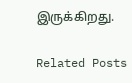இருக்கிறது.

Related Posts